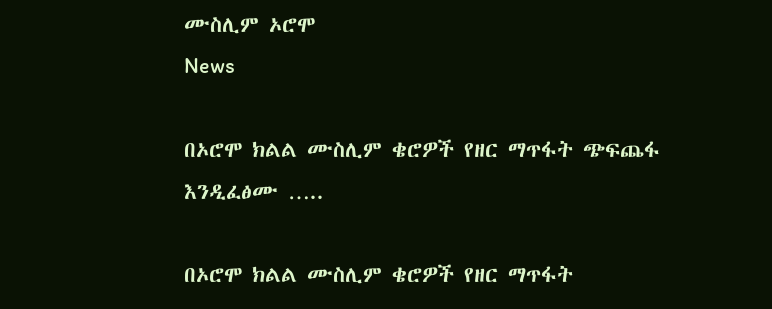ሙስሊም ኦሮሞ
News

በኦሮሞ ክልል ሙስሊም ቄሮዎች የዘር ማጥፋት ጭፍጨፋ እንዲፈፅሙ …..

በኦሮሞ ክልል ሙስሊም ቄሮዎች የዘር ማጥፋት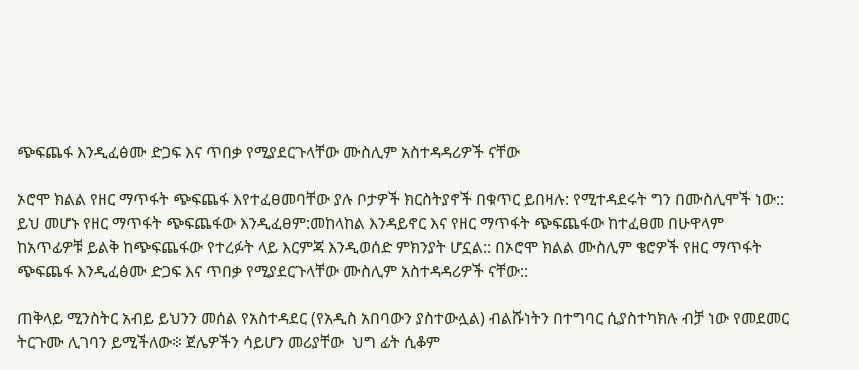ጭፍጨፋ እንዲፈፅሙ ድጋፍ እና ጥበቃ የሚያደርጉላቸው ሙስሊም አስተዳዳሪዎች ናቸው

ኦሮሞ ክልል የዘር ማጥፋት ጭፍጨፋ እየተፈፀመባቸው ያሉ ቦታዎች ክርስትያኖች በቁጥር ይበዛሉ: የሚተዳደሩት ግን በሙስሊሞች ነው:: ይህ መሆኑ የዘር ማጥፋት ጭፍጨፋው እንዲፈፀም:መከላከል እንዳይኖር እና የዘር ማጥፋት ጭፍጨፋው ከተፈፀመ በሁዋላም ከአጥፊዎቹ ይልቅ ከጭፍጨፋው የተረፉት ላይ እርምጃ እንዲወሰድ ምክንያት ሆኗል:: በኦሮሞ ክልል ሙስሊም ቄሮዎች የዘር ማጥፋት ጭፍጨፋ እንዲፈፅሙ ድጋፍ እና ጥበቃ የሚያደርጉላቸው ሙስሊም አስተዳዳሪዎች ናቸው::

ጠቅላይ ሚንስትር አብይ ይህንን መሰል የአስተዳደር (የአዲስ አበባውን ያስተውሏል) ብልሹነትን በተግባር ሲያስተካክሉ ብቻ ነው የመደመር ትርጉሙ ሊገባን ይሚችለው፨ ጀሌዎችን ሳይሆን መሪያቸው  ህግ ፊት ሲቆም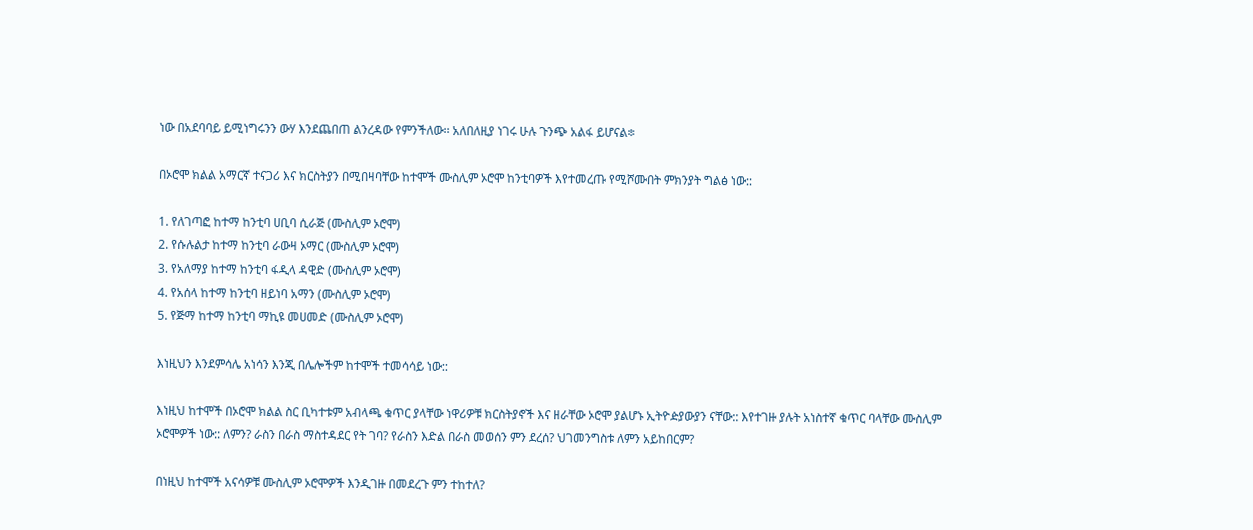ነው በአደባባይ ይሚነግሩንን ውሃ እንደጨበጠ ልንረዳው የምንችለው፡፡ አለበለዚያ ነገሩ ሁሉ ጉንጭ አልፋ ይሆናል፨

በኦሮሞ ክልል አማርኛ ተናጋሪ እና ክርስትያን በሚበዛባቸው ከተሞች ሙስሊም ኦሮሞ ከንቲባዎች እየተመረጡ የሚሾሙበት ምክንያት ግልፅ ነው::

1. የለገጣፎ ከተማ ከንቲባ ሀቢባ ሲራጅ (ሙስሊም ኦሮሞ)
2. የሱሉልታ ከተማ ከንቲባ ራውዛ ኦማር (ሙስሊም ኦሮሞ)
3. የአለማያ ከተማ ከንቲባ ፋዲላ ዳዊድ (ሙስሊም ኦሮሞ)
4. የአሰላ ከተማ ከንቲባ ዘይነባ አማን (ሙስሊም ኦሮሞ)
5. የጅማ ከተማ ከንቲባ ማኪዩ መሀመድ (ሙስሊም ኦሮሞ)

እነዚህን እንደምሳሌ አነሳን እንጂ በሌሎችም ከተሞች ተመሳሳይ ነው::

እነዚህ ከተሞች በኦሮሞ ክልል ስር ቢካተቱም አብላጫ ቁጥር ያላቸው ነዋሪዎቹ ክርስትያኖች እና ዘራቸው ኦሮሞ ያልሆኑ ኢትዮዽያውያን ናቸው:: እየተገዙ ያሉት አነስተኛ ቁጥር ባላቸው ሙስሊም ኦሮሞዎች ነው:: ለምን? ራስን በራስ ማስተዳደር የት ገባ? የራስን እድል በራስ መወሰን ምን ደረሰ? ህገመንግስቱ ለምን አይከበርም?

በነዚህ ከተሞች አናሳዎቹ ሙስሊም ኦሮሞዎች እንዲገዙ በመደረጉ ምን ተከተለ?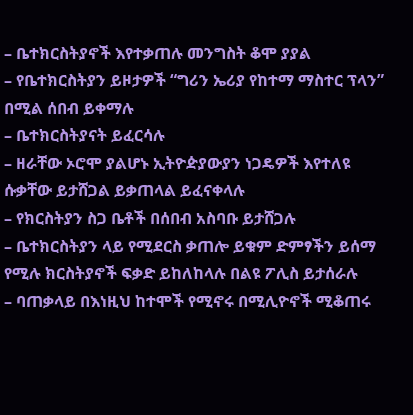– ቤተክርስትያኖች እየተቃጠሉ መንግስት ቆሞ ያያል
– የቤተክርስትያን ይዞታዎች “ግሪን ኤሪያ የከተማ ማስተር ፕላን” በሚል ሰበብ ይቀማሉ
– ቤተክርስትያናት ይፈርሳሉ
– ዘራቸው ኦሮሞ ያልሆኑ ኢትዮዽያውያን ነጋዴዎች እየተለዩ ሱቃቸው ይታሸጋል ይቃጠላል ይፈናቀላሉ
– የክርስትያን ስጋ ቤቶች በሰበብ አስባቡ ይታሸጋሉ
– ቤተክርስትያን ላይ የሚደርስ ቃጠሎ ይቁም ድምፃችን ይሰማ የሚሉ ክርስትያኖች ፍቃድ ይከለከላሉ በልዩ ፖሊስ ይታሰራሉ
– ባጠቃላይ በእነዚህ ከተሞች የሚኖሩ በሚሊዮኖች ሚቆጠሩ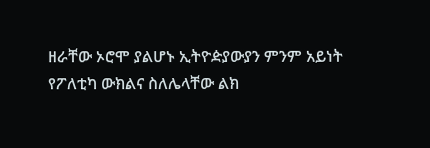ዘራቸው ኦሮሞ ያልሆኑ ኢትዮዽያውያን ምንም አይነት የፖለቲካ ውክልና ስለሌላቸው ልክ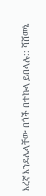እረኛ እንደሌላቸው በጎች በተኩላ ይበላሉ:: ሻሸመኔ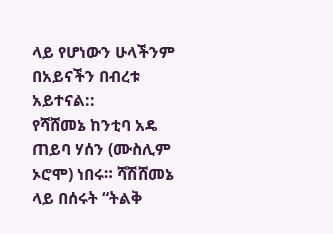ላይ የሆነውን ሁላችንም በአይናችን በብረቱ አይተናል::
የሻሸመኔ ከንቲባ አዴ ጠይባ ሃሰን (ሙስሊም ኦሮሞ) ነበሩ። ሻሽሸመኔ ላይ በሰሩት “ትልቅ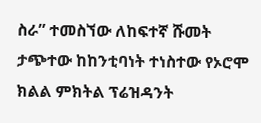ስራ” ተመስኘው ለከፍተኛ ሹመት ታጭተው ከከንቲባነት ተነስተው የኦሮሞ ክልል ምክትል ፕሬዝዳንት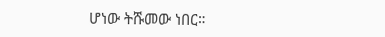ሆነው ትሹመው ነበር።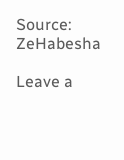Source: ZeHabesha

Leave a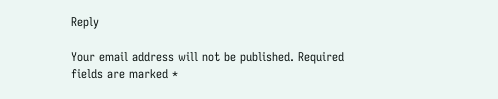Reply

Your email address will not be published. Required fields are marked *